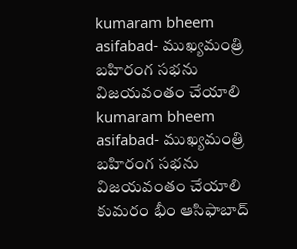kumaram bheem asifabad- ముఖ్యమంత్రి బహిరంగ సభను విజయవంతం చేయాలి
kumaram bheem asifabad- ముఖ్యమంత్రి బహిరంగ సభను విజయవంతం చేయాలి
కుమరం భీం ఆసిఫాబాద్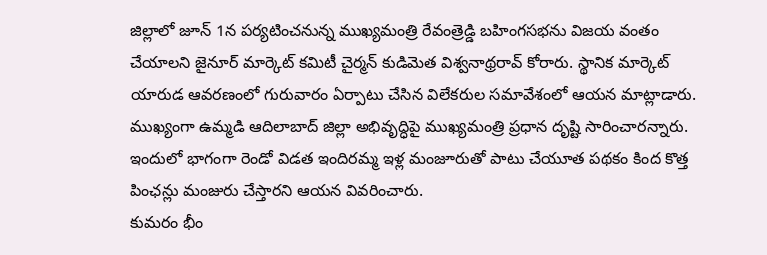జిల్లాలో జూన్ 1న పర్యటించనున్న ముఖ్యమంత్రి రేవంత్రెడ్డి బహింగసభను విజయ వంతం చేయాలని జైనూర్ మార్కెట్ కమిటీ చైర్మన్ కుడిమెత విశ్వనాథ్రరావ్ కోరారు. స్థానిక మార్కెట్ యారుడ ఆవరణంలో గురువారం ఏర్పాటు చేసిన విలేకరుల సమావేశంలో ఆయన మాట్లాడారు. ముఖ్యంగా ఉమ్మడి ఆదిలాబాద్ జిల్లా అభివృద్ధిపై ముఖ్యమంత్రి ప్రధాన దృష్టి సారించారన్నారు. ఇందులో భాగంగా రెండో విడత ఇందిరమ్మ ఇళ్ల మంజూరుతో పాటు చేయూత పథకం కింద కొత్త పింఛన్లు మంజురు చేస్తారని ఆయన వివరించారు.
కుమరం భీం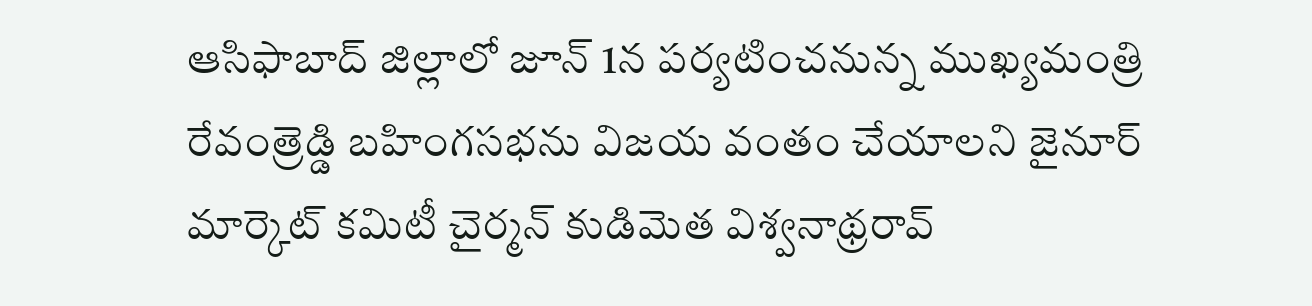ఆసిఫాబాద్ జిల్లాలో జూన్ 1న పర్యటించనున్న ముఖ్యమంత్రి రేవంత్రెడ్డి బహింగసభను విజయ వంతం చేయాలని జైనూర్ మార్కెట్ కమిటీ చైర్మన్ కుడిమెత విశ్వనాథ్రరావ్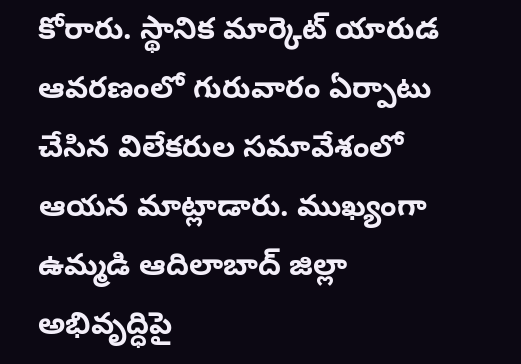కోరారు. స్థానిక మార్కెట్ యారుడ ఆవరణంలో గురువారం ఏర్పాటు చేసిన విలేకరుల సమావేశంలో ఆయన మాట్లాడారు. ముఖ్యంగా ఉమ్మడి ఆదిలాబాద్ జిల్లా అభివృద్ధిపై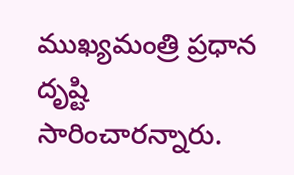ముఖ్యమంత్రి ప్రధాన దృష్టి సారించారన్నారు.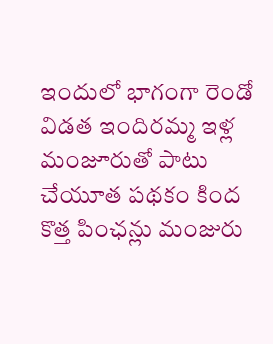ఇందులో భాగంగా రెండో విడత ఇందిరమ్మ ఇళ్ల మంజూరుతో పాటు చేయూత పథకం కింద కొత్త పింఛన్లు మంజురు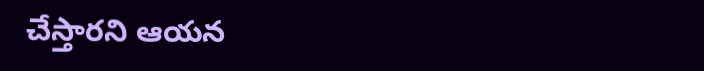చేస్తారని ఆయన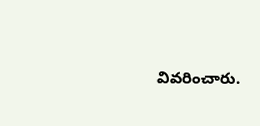వివరించారు.